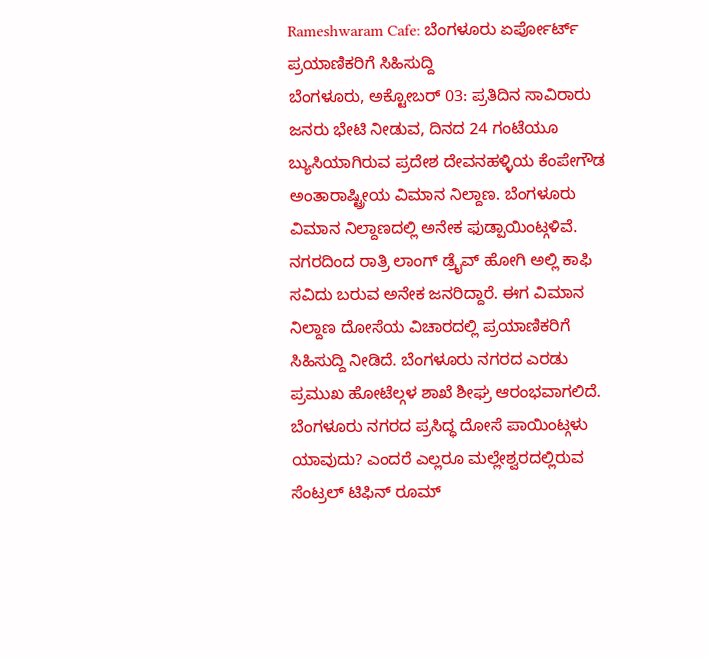Rameshwaram Cafe: ಬೆಂಗಳೂರು ಏರ್ಪೋರ್ಟ್ ಪ್ರಯಾಣಿಕರಿಗೆ ಸಿಹಿಸುದ್ದಿ
ಬೆಂಗಳೂರು, ಅಕ್ಟೋಬರ್ 03: ಪ್ರತಿದಿನ ಸಾವಿರಾರು ಜನರು ಭೇಟಿ ನೀಡುವ, ದಿನದ 24 ಗಂಟೆಯೂ ಬ್ಯುಸಿಯಾಗಿರುವ ಪ್ರದೇಶ ದೇವನಹಳ್ಳಿಯ ಕೆಂಪೇಗೌಡ ಅಂತಾರಾಷ್ಟ್ರೀಯ ವಿಮಾನ ನಿಲ್ದಾಣ. ಬೆಂಗಳೂರು ವಿಮಾನ ನಿಲ್ದಾಣದಲ್ಲಿ ಅನೇಕ ಫುಡ್ಪಾಯಿಂಟ್ಗಳಿವೆ. ನಗರದಿಂದ ರಾತ್ರಿ ಲಾಂಗ್ ಡ್ರೈವ್ ಹೋಗಿ ಅಲ್ಲಿ ಕಾಫಿ ಸವಿದು ಬರುವ ಅನೇಕ ಜನರಿದ್ದಾರೆ. ಈಗ ವಿಮಾನ ನಿಲ್ದಾಣ ದೋಸೆಯ ವಿಚಾರದಲ್ಲಿ ಪ್ರಯಾಣಿಕರಿಗೆ ಸಿಹಿಸುದ್ದಿ ನೀಡಿದೆ. ಬೆಂಗಳೂರು ನಗರದ ಎರಡು ಪ್ರಮುಖ ಹೋಟೆಲ್ಗಳ ಶಾಖೆ ಶೀಘ್ರ ಆರಂಭವಾಗಲಿದೆ.
ಬೆಂಗಳೂರು ನಗರದ ಪ್ರಸಿದ್ಧ ದೋಸೆ ಪಾಯಿಂಟ್ಗಳು ಯಾವುದು? ಎಂದರೆ ಎಲ್ಲರೂ ಮಲ್ಲೇಶ್ವರದಲ್ಲಿರುವ ಸೆಂಟ್ರಲ್ ಟಿಫಿನ್ ರೂಮ್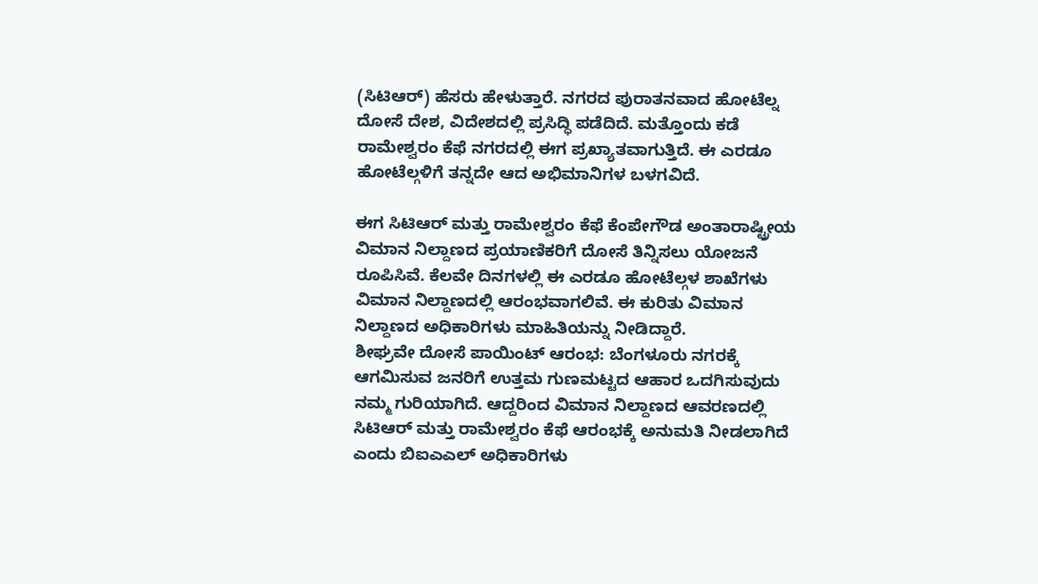(ಸಿಟಿಆರ್) ಹೆಸರು ಹೇಳುತ್ತಾರೆ. ನಗರದ ಪುರಾತನವಾದ ಹೋಟೆಲ್ನ ದೋಸೆ ದೇಶ, ವಿದೇಶದಲ್ಲಿ ಪ್ರಸಿದ್ಧಿ ಪಡೆದಿದೆ. ಮತ್ತೊಂದು ಕಡೆ ರಾಮೇಶ್ವರಂ ಕೆಫೆ ನಗರದಲ್ಲಿ ಈಗ ಪ್ರಖ್ಯಾತವಾಗುತ್ತಿದೆ. ಈ ಎರಡೂ ಹೋಟೆಲ್ಗಳಿಗೆ ತನ್ನದೇ ಆದ ಅಭಿಮಾನಿಗಳ ಬಳಗವಿದೆ.

ಈಗ ಸಿಟಿಆರ್ ಮತ್ತು ರಾಮೇಶ್ವರಂ ಕೆಫೆ ಕೆಂಪೇಗೌಡ ಅಂತಾರಾಷ್ಟ್ರೀಯ ವಿಮಾನ ನಿಲ್ದಾಣದ ಪ್ರಯಾಣಿಕರಿಗೆ ದೋಸೆ ತಿನ್ನಿಸಲು ಯೋಜನೆ ರೂಪಿಸಿವೆ. ಕೆಲವೇ ದಿನಗಳಲ್ಲಿ ಈ ಎರಡೂ ಹೋಟೆಲ್ಗಳ ಶಾಖೆಗಳು ವಿಮಾನ ನಿಲ್ದಾಣದಲ್ಲಿ ಆರಂಭವಾಗಲಿವೆ. ಈ ಕುರಿತು ವಿಮಾನ ನಿಲ್ದಾಣದ ಅಧಿಕಾರಿಗಳು ಮಾಹಿತಿಯನ್ನು ನೀಡಿದ್ದಾರೆ.
ಶೀಘ್ರವೇ ದೋಸೆ ಪಾಯಿಂಟ್ ಆರಂಭ: ಬೆಂಗಳೂರು ನಗರಕ್ಕೆ ಆಗಮಿಸುವ ಜನರಿಗೆ ಉತ್ತಮ ಗುಣಮಟ್ಟದ ಆಹಾರ ಒದಗಿಸುವುದು ನಮ್ಮ ಗುರಿಯಾಗಿದೆ. ಆದ್ದರಿಂದ ವಿಮಾನ ನಿಲ್ದಾಣದ ಆವರಣದಲ್ಲಿ ಸಿಟಿಆರ್ ಮತ್ತು ರಾಮೇಶ್ವರಂ ಕೆಫೆ ಆರಂಭಕ್ಕೆ ಅನುಮತಿ ನೀಡಲಾಗಿದೆ ಎಂದು ಬಿಐಎಎಲ್ ಅಧಿಕಾರಿಗಳು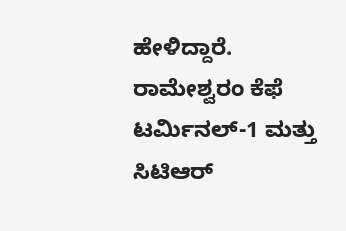ಹೇಳಿದ್ದಾರೆ.
ರಾಮೇಶ್ವರಂ ಕೆಫೆ ಟರ್ಮಿನಲ್-1 ಮತ್ತು ಸಿಟಿಆರ್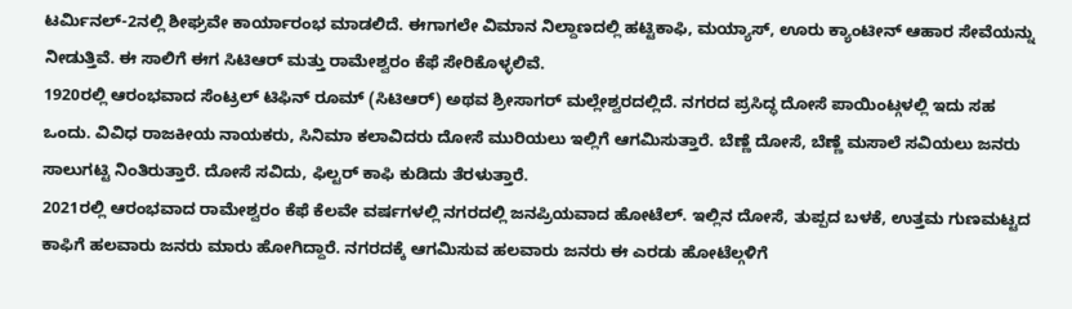ಟರ್ಮಿನಲ್-2ನಲ್ಲಿ ಶೀಘ್ರವೇ ಕಾರ್ಯಾರಂಭ ಮಾಡಲಿದೆ. ಈಗಾಗಲೇ ವಿಮಾನ ನಿಲ್ದಾಣದಲ್ಲಿ ಹಟ್ಟಿಕಾಫಿ, ಮಯ್ಯಾಸ್, ಊರು ಕ್ಯಾಂಟೀನ್ ಆಹಾರ ಸೇವೆಯನ್ನು ನೀಡುತ್ತಿವೆ. ಈ ಸಾಲಿಗೆ ಈಗ ಸಿಟಿಆರ್ ಮತ್ತು ರಾಮೇಶ್ವರಂ ಕೆಫೆ ಸೇರಿಕೊಳ್ಳಲಿವೆ.
1920ರಲ್ಲಿ ಆರಂಭವಾದ ಸೆಂಟ್ರಲ್ ಟಿಫಿನ್ ರೂಮ್ (ಸಿಟಿಆರ್) ಅಥವ ಶ್ರೀಸಾಗರ್ ಮಲ್ಲೇಶ್ವರದಲ್ಲಿದೆ. ನಗರದ ಪ್ರಸಿದ್ಧ ದೋಸೆ ಪಾಯಿಂಟ್ಗಳಲ್ಲಿ ಇದು ಸಹ ಒಂದು. ವಿವಿಧ ರಾಜಕೀಯ ನಾಯಕರು, ಸಿನಿಮಾ ಕಲಾವಿದರು ದೋಸೆ ಮುರಿಯಲು ಇಲ್ಲಿಗೆ ಆಗಮಿಸುತ್ತಾರೆ. ಬೆಣ್ಣೆ ದೋಸೆ, ಬೆಣ್ಣೆ ಮಸಾಲೆ ಸವಿಯಲು ಜನರು ಸಾಲುಗಟ್ಟಿ ನಿಂತಿರುತ್ತಾರೆ. ದೋಸೆ ಸವಿದು, ಫಿಲ್ಟರ್ ಕಾಫಿ ಕುಡಿದು ತೆರಳುತ್ತಾರೆ.
2021ರಲ್ಲಿ ಆರಂಭವಾದ ರಾಮೇಶ್ವರಂ ಕೆಫೆ ಕೆಲವೇ ವರ್ಷಗಳಲ್ಲಿ ನಗರದಲ್ಲಿ ಜನಪ್ರಿಯವಾದ ಹೋಟೆಲ್. ಇಲ್ಲಿನ ದೋಸೆ, ತುಪ್ಪದ ಬಳಕೆ, ಉತ್ತಮ ಗುಣಮಟ್ಟದ ಕಾಫಿಗೆ ಹಲವಾರು ಜನರು ಮಾರು ಹೋಗಿದ್ದಾರೆ. ನಗರದಕ್ಕೆ ಆಗಮಿಸುವ ಹಲವಾರು ಜನರು ಈ ಎರಡು ಹೋಟೆಲ್ಗಳಿಗೆ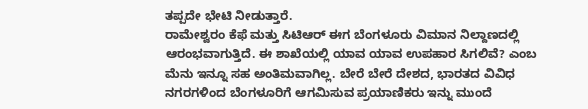ತಪ್ಪದೇ ಭೇಟಿ ನೀಡುತ್ತಾರೆ.
ರಾಮೇಶ್ವರಂ ಕೆಫೆ ಮತ್ತು ಸಿಟಿಆರ್ ಈಗ ಬೆಂಗಳೂರು ವಿಮಾನ ನಿಲ್ದಾಣದಲ್ಲಿ ಆರಂಭವಾಗುತ್ತಿದೆ. ಈ ಶಾಖೆಯಲ್ಲಿ ಯಾವ ಯಾವ ಉಪಹಾರ ಸಿಗಲಿವೆ? ಎಂಬ ಮೆನು ಇನ್ನೂ ಸಹ ಅಂತಿಮವಾಗಿಲ್ಲ. ಬೇರೆ ಬೇರೆ ದೇಶದ, ಭಾರತದ ವಿವಿಧ ನಗರಗಳಿಂದ ಬೆಂಗಳೂರಿಗೆ ಆಗಮಿಸುವ ಪ್ರಯಾಣಿಕರು ಇನ್ನು ಮುಂದೆ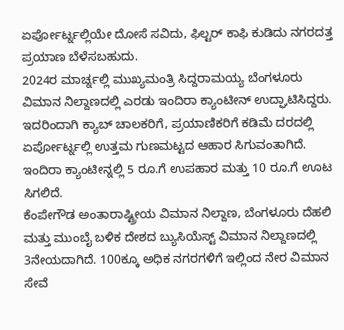ಏರ್ಪೋರ್ಟ್ನಲ್ಲಿಯೇ ದೋಸೆ ಸವಿದು, ಫಿಲ್ಟರ್ ಕಾಫಿ ಕುಡಿದು ನಗರದತ್ತ ಪ್ರಯಾಣ ಬೆಳೆಸಬಹುದು.
2024ರ ಮಾರ್ಚ್ನಲ್ಲಿ ಮುಖ್ಯಮಂತ್ರಿ ಸಿದ್ದರಾಮಯ್ಯ ಬೆಂಗಳೂರು ವಿಮಾನ ನಿಲ್ದಾಣದಲ್ಲಿ ಎರಡು ಇಂದಿರಾ ಕ್ಯಾಂಟೀನ್ ಉದ್ಘಾಟಿಸಿದ್ದರು. ಇದರಿಂದಾಗಿ ಕ್ಯಾಬ್ ಚಾಲಕರಿಗೆ, ಪ್ರಯಾಣಿಕರಿಗೆ ಕಡಿಮೆ ದರದಲ್ಲಿ ಏರ್ಪೋರ್ಟ್ನಲ್ಲಿ ಉತ್ತಮ ಗುಣಮಟ್ಟದ ಆಹಾರ ಸಿಗುವಂತಾಗಿದೆ. ಇಂದಿರಾ ಕ್ಯಾಂಟೀನ್ನಲ್ಲಿ 5 ರೂ.ಗೆ ಉಪಹಾರ ಮತ್ತು 10 ರೂ.ಗೆ ಊಟ ಸಿಗಲಿದೆ.
ಕೆಂಪೇಗೌಡ ಅಂತಾರಾಷ್ಟ್ರೀಯ ವಿಮಾನ ನಿಲ್ದಾಣ, ಬೆಂಗಳೂರು ದೆಹಲಿ ಮತ್ತು ಮುಂಬೈ ಬಳಿಕ ದೇಶದ ಬ್ಯುಸಿಯೆಸ್ಟ್ ವಿಮಾನ ನಿಲ್ದಾಣದಲ್ಲಿ 3ನೇಯದಾಗಿದೆ. 100ಕ್ಕೂ ಅಧಿಕ ನಗರಗಳಿಗೆ ಇಲ್ಲಿಂದ ನೇರ ವಿಮಾನ ಸೇವೆ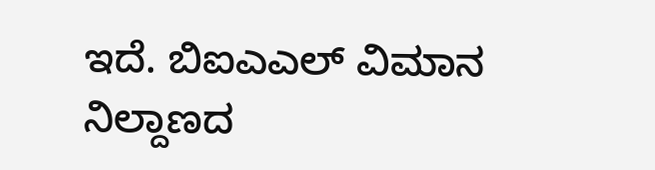ಇದೆ. ಬಿಐಎಎಲ್ ವಿಮಾನ ನಿಲ್ದಾಣದ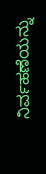ನಿರ್ವಹಣೆಯನ್ನು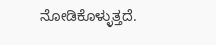ನೋಡಿಕೊಳ್ಳುತ್ತದೆ.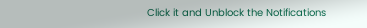Click it and Unblock the Notifications